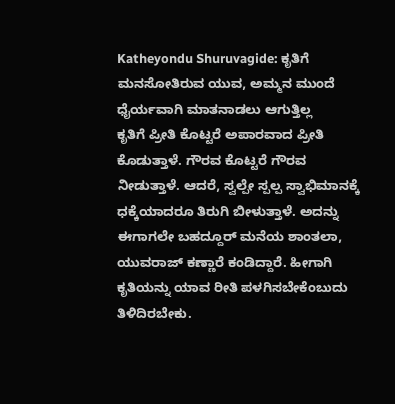Katheyondu Shuruvagide: ಕೃತಿಗೆ ಮನಸೋತಿರುವ ಯುವ, ಅಮ್ಮನ ಮುಂದೆ ಧೈರ್ಯವಾಗಿ ಮಾತನಾಡಲು ಆಗುತ್ತಿಲ್ಲ
ಕೃತಿಗೆ ಪ್ರೀತಿ ಕೊಟ್ಟರೆ ಅಪಾರವಾದ ಪ್ರೀತಿ ಕೊಡುತ್ತಾಳೆ. ಗೌರವ ಕೊಟ್ಟರೆ ಗೌರವ ನೀಡುತ್ತಾಳೆ. ಆದರೆ, ಸ್ವಲ್ಪೇ ಸ್ಪಲ್ಪ ಸ್ವಾಭಿಮಾನಕ್ಕೆ ಧಕ್ಕೆಯಾದರೂ ತಿರುಗಿ ಬೀಳುತ್ತಾಳೆ. ಅದನ್ನು ಈಗಾಗಲೇ ಬಹದ್ದೂರ್ ಮನೆಯ ಶಾಂತಲಾ, ಯುವರಾಜ್ ಕಣ್ಣಾರೆ ಕಂಡಿದ್ದಾರೆ. ಹೀಗಾಗಿ ಕೃತಿಯನ್ನು ಯಾವ ರೀತಿ ಪಳಗಿಸಬೇಕೆಂಬುದು ತಿಳಿದಿರಬೇಕು.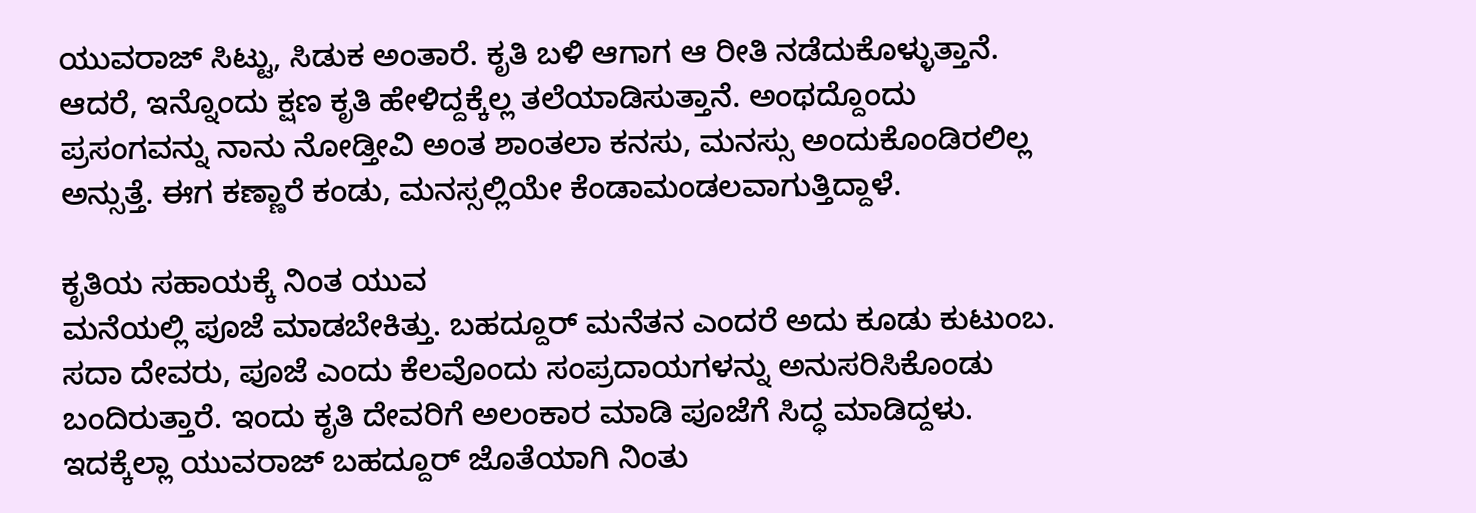ಯುವರಾಜ್ ಸಿಟ್ಟು, ಸಿಡುಕ ಅಂತಾರೆ. ಕೃತಿ ಬಳಿ ಆಗಾಗ ಆ ರೀತಿ ನಡೆದುಕೊಳ್ಳುತ್ತಾನೆ. ಆದರೆ, ಇನ್ನೊಂದು ಕ್ಷಣ ಕೃತಿ ಹೇಳಿದ್ದಕ್ಕೆಲ್ಲ ತಲೆಯಾಡಿಸುತ್ತಾನೆ. ಅಂಥದ್ದೊಂದು ಪ್ರಸಂಗವನ್ನು ನಾನು ನೋಡ್ತೀವಿ ಅಂತ ಶಾಂತಲಾ ಕನಸು, ಮನಸ್ಸು ಅಂದುಕೊಂಡಿರಲಿಲ್ಲ ಅನ್ಸುತ್ತೆ. ಈಗ ಕಣ್ಣಾರೆ ಕಂಡು, ಮನಸ್ಸಲ್ಲಿಯೇ ಕೆಂಡಾಮಂಡಲವಾಗುತ್ತಿದ್ದಾಳೆ.

ಕೃತಿಯ ಸಹಾಯಕ್ಕೆ ನಿಂತ ಯುವ
ಮನೆಯಲ್ಲಿ ಪೂಜೆ ಮಾಡಬೇಕಿತ್ತು. ಬಹದ್ದೂರ್ ಮನೆತನ ಎಂದರೆ ಅದು ಕೂಡು ಕುಟುಂಬ. ಸದಾ ದೇವರು, ಪೂಜೆ ಎಂದು ಕೆಲವೊಂದು ಸಂಪ್ರದಾಯಗಳನ್ನು ಅನುಸರಿಸಿಕೊಂಡು ಬಂದಿರುತ್ತಾರೆ. ಇಂದು ಕೃತಿ ದೇವರಿಗೆ ಅಲಂಕಾರ ಮಾಡಿ ಪೂಜೆಗೆ ಸಿದ್ಧ ಮಾಡಿದ್ದಳು. ಇದಕ್ಕೆಲ್ಲಾ ಯುವರಾಜ್ ಬಹದ್ದೂರ್ ಜೊತೆಯಾಗಿ ನಿಂತು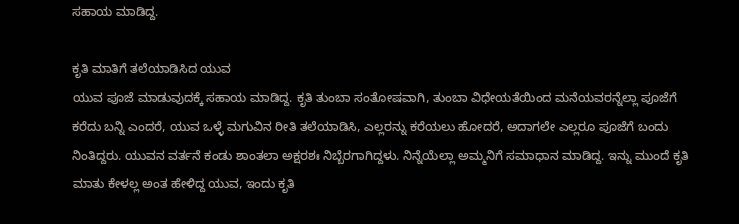ಸಹಾಯ ಮಾಡಿದ್ದ.

ಕೃತಿ ಮಾತಿಗೆ ತಲೆಯಾಡಿಸಿದ ಯುವ
ಯುವ ಪೂಜೆ ಮಾಡುವುದಕ್ಕೆ ಸಹಾಯ ಮಾಡಿದ್ದ. ಕೃತಿ ತುಂಬಾ ಸಂತೋಷವಾಗಿ, ತುಂಬಾ ವಿಧೇಯತೆಯಿಂದ ಮನೆಯವರನ್ನೆಲ್ಲಾ ಪೂಜೆಗೆ ಕರೆದು ಬನ್ನಿ ಎಂದರೆ, ಯುವ ಒಳ್ಳೆ ಮಗುವಿನ ರೀತಿ ತಲೆಯಾಡಿಸಿ, ಎಲ್ಲರನ್ನು ಕರೆಯಲು ಹೋದರೆ, ಅದಾಗಲೇ ಎಲ್ಲರೂ ಪೂಜೆಗೆ ಬಂದು ನಿಂತಿದ್ದರು. ಯುವನ ವರ್ತನೆ ಕಂಡು ಶಾಂತಲಾ ಅಕ್ಷರಶಃ ನಿಬ್ಬೆರಗಾಗಿದ್ದಳು. ನಿನ್ನೆಯೆಲ್ಲಾ ಅಮ್ಮನಿಗೆ ಸಮಾಧಾನ ಮಾಡಿದ್ದ. ಇನ್ನು ಮುಂದೆ ಕೃತಿ ಮಾತು ಕೇಳಲ್ಲ ಅಂತ ಹೇಳಿದ್ದ ಯುವ, ಇಂದು ಕೃತಿ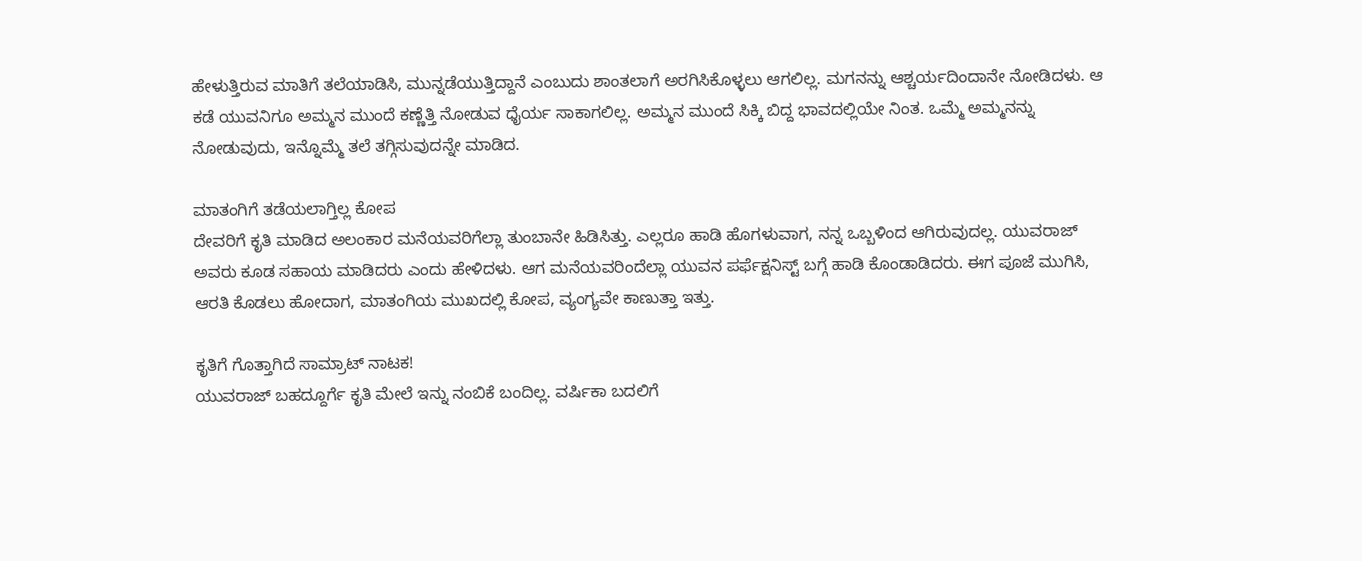ಹೇಳುತ್ತಿರುವ ಮಾತಿಗೆ ತಲೆಯಾಡಿಸಿ, ಮುನ್ನಡೆಯುತ್ತಿದ್ದಾನೆ ಎಂಬುದು ಶಾಂತಲಾಗೆ ಅರಗಿಸಿಕೊಳ್ಳಲು ಆಗಲಿಲ್ಲ. ಮಗನನ್ನು ಆಶ್ಚರ್ಯದಿಂದಾನೇ ನೋಡಿದಳು. ಆ ಕಡೆ ಯುವನಿಗೂ ಅಮ್ಮನ ಮುಂದೆ ಕಣ್ಣೆತ್ತಿ ನೋಡುವ ಧೈರ್ಯ ಸಾಕಾಗಲಿಲ್ಲ. ಅಮ್ಮನ ಮುಂದೆ ಸಿಕ್ಕಿ ಬಿದ್ದ ಭಾವದಲ್ಲಿಯೇ ನಿಂತ. ಒಮ್ಮೆ ಅಮ್ಮನನ್ನು ನೋಡುವುದು, ಇನ್ನೊಮ್ಮೆ ತಲೆ ತಗ್ಗಿಸುವುದನ್ನೇ ಮಾಡಿದ.

ಮಾತಂಗಿಗೆ ತಡೆಯಲಾಗ್ತಿಲ್ಲ ಕೋಪ
ದೇವರಿಗೆ ಕೃತಿ ಮಾಡಿದ ಅಲಂಕಾರ ಮನೆಯವರಿಗೆಲ್ಲಾ ತುಂಬಾನೇ ಹಿಡಿಸಿತ್ತು. ಎಲ್ಲರೂ ಹಾಡಿ ಹೊಗಳುವಾಗ, ನನ್ನ ಒಬ್ಬಳಿಂದ ಆಗಿರುವುದಲ್ಲ. ಯುವರಾಜ್ ಅವರು ಕೂಡ ಸಹಾಯ ಮಾಡಿದರು ಎಂದು ಹೇಳಿದಳು. ಆಗ ಮನೆಯವರಿಂದೆಲ್ಲಾ ಯುವನ ಪರ್ಫೆಕ್ಷನಿಸ್ಟ್ ಬಗ್ಗೆ ಹಾಡಿ ಕೊಂಡಾಡಿದರು. ಈಗ ಪೂಜೆ ಮುಗಿಸಿ, ಆರತಿ ಕೊಡಲು ಹೋದಾಗ, ಮಾತಂಗಿಯ ಮುಖದಲ್ಲಿ ಕೋಪ, ವ್ಯಂಗ್ಯವೇ ಕಾಣುತ್ತಾ ಇತ್ತು.

ಕೃತಿಗೆ ಗೊತ್ತಾಗಿದೆ ಸಾಮ್ರಾಟ್ ನಾಟಕ!
ಯುವರಾಜ್ ಬಹದ್ದೂರ್ಗೆ ಕೃತಿ ಮೇಲೆ ಇನ್ನು ನಂಬಿಕೆ ಬಂದಿಲ್ಲ. ವರ್ಷಿಕಾ ಬದಲಿಗೆ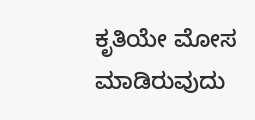ಕೃತಿಯೇ ಮೋಸ ಮಾಡಿರುವುದು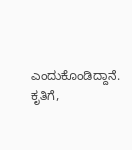ಎಂದುಕೊಂಡಿದ್ದಾನೆ. ಕೃತಿಗೆ,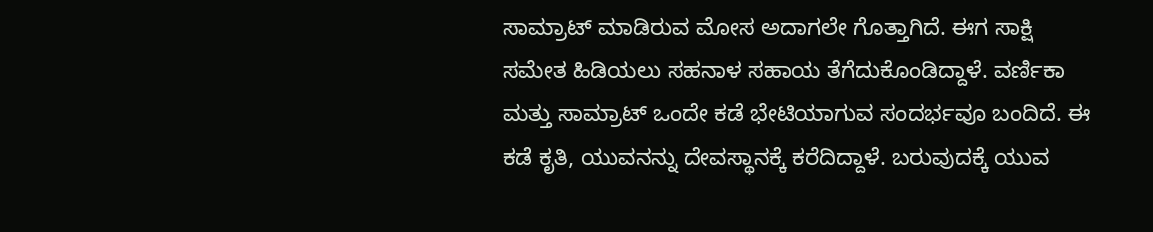ಸಾಮ್ರಾಟ್ ಮಾಡಿರುವ ಮೋಸ ಅದಾಗಲೇ ಗೊತ್ತಾಗಿದೆ. ಈಗ ಸಾಕ್ಷಿ ಸಮೇತ ಹಿಡಿಯಲು ಸಹನಾಳ ಸಹಾಯ ತೆಗೆದುಕೊಂಡಿದ್ದಾಳೆ. ವರ್ಣಿಕಾ ಮತ್ತು ಸಾಮ್ರಾಟ್ ಒಂದೇ ಕಡೆ ಭೇಟಿಯಾಗುವ ಸಂದರ್ಭವೂ ಬಂದಿದೆ. ಈ ಕಡೆ ಕೃತಿ, ಯುವನನ್ನು ದೇವಸ್ಥಾನಕ್ಕೆ ಕರೆದಿದ್ದಾಳೆ. ಬರುವುದಕ್ಕೆ ಯುವ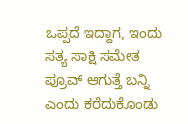ಒಪ್ಪದೆ ಇದ್ದಾಗ, ಇಂದು ಸತ್ಯ ಸಾಕ್ಷಿ ಸಮೇತ ಪ್ರೂವ್ ಆಗುತ್ತೆ ಬನ್ನಿ ಎಂದು ಕರೆದುಕೊಂಡು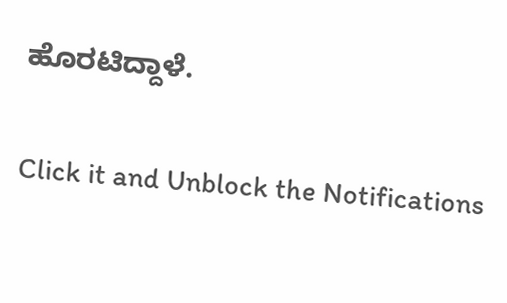ಹೊರಟಿದ್ದಾಳೆ.


Click it and Unblock the Notifications